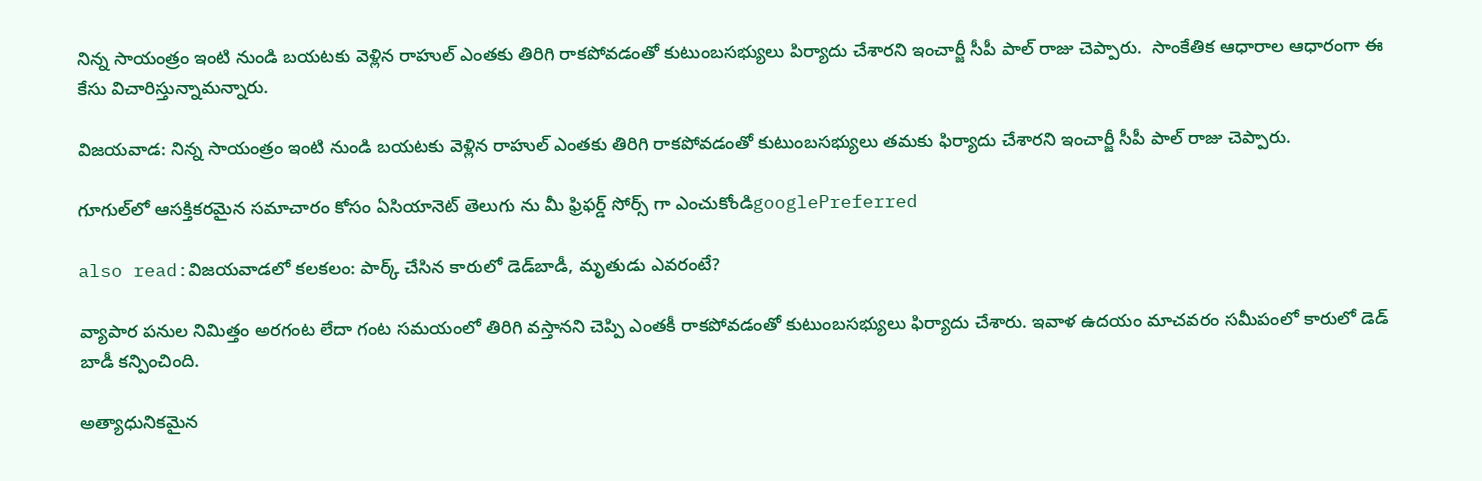నిన్న సాయంత్రం ఇంటి నుండి బయటకు వెళ్లిన రాహుల్ ఎంతకు తిరిగి రాకపోవడంతో కుటుంబసభ్యులు పిర్యాదు చేశారని ఇంచార్జీ సీపీ పాల్ రాజు చెప్పారు.  సాంకేతిక ఆధారాల ఆధారంగా ఈ కేసు విచారిస్తున్నామన్నారు.

విజయవాడ: నిన్న సాయంత్రం ఇంటి నుండి బయటకు వెళ్లిన రాహుల్ ఎంతకు తిరిగి రాకపోవడంతో కుటుంబసభ్యులు తమకు ఫిర్యాదు చేశారని ఇంచార్జీ సీపీ పాల్ రాజు చెప్పారు.

గూగుల్‌లో ఆసక్తికరమైన సమాచారం కోసం ఏసియానెట్ తెలుగు ను మీ ఫ్రిఫర్డ్ సోర్స్ గా ఎంచుకోండిgooglePreferred

also read:విజయవాడలో కలకలం: పార్క్ చేసిన కారులో డెడ్‌బాడీ, మృతుడు ఎవరంటే?

వ్యాపార పనుల నిమిత్తం అరగంట లేదా గంట సమయంలో తిరిగి వస్తానని చెప్పి ఎంతకీ రాకపోవడంతో కుటుంబసభ్యులు ఫిర్యాదు చేశారు. ఇవాళ ఉదయం మాచవరం సమీపంలో కారులో డెడ్ బాడీ కన్పించింది.

అత్యాధునికమైన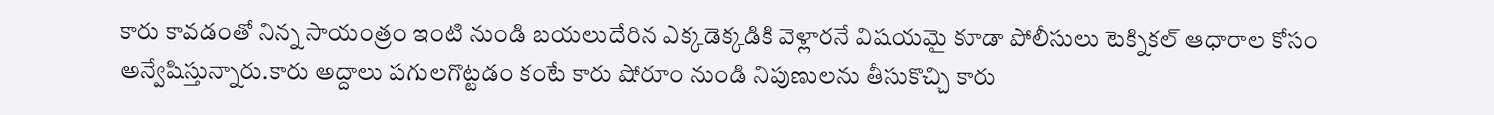కారు కావడంతో నిన్న సాయంత్రం ఇంటి నుండి బయలుదేరిన ఎక్కడెక్కడికి వెళ్లారనే విషయమై కూడా పోలీసులు టెక్నికల్ ఆధారాల కోసం అన్వేషిస్తున్నారు.కారు అద్దాలు పగులగొట్టడం కంటే కారు షోరూం నుండి నిపుణులను తీసుకొచ్చి కారు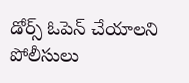డోర్స్ ఓపెన్ చేయాలని పోలీసులు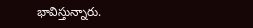భావిస్తున్నారు.